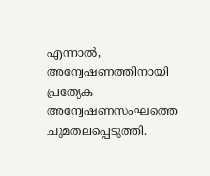എന്നാൽ, അന്വേഷണത്തിനായി പ്രത്യേക അന്വേഷണസംഘത്തെ ചുമതലപ്പെടുത്തി.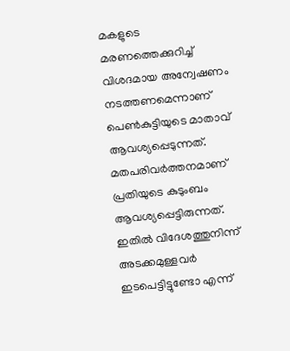മകളുടെ മരണത്തെക്കുറിച്ച് വിശദമായ അന്വേഷണം നടത്തണമെന്നാണ് പെൺകുട്ടിയുടെ മാതാവ് ആവശ്യപ്പെടുന്നത്. മതപരിവർത്തനമാണ് പ്രതിയുടെ കുടുംബം ആവശ്യപ്പെട്ടിരുന്നത്. ഇതിൽ വിദേശത്തുനിന്ന് അടക്കമുള്ളവർ ഇടപെട്ടിട്ടുണ്ടോ എന്ന്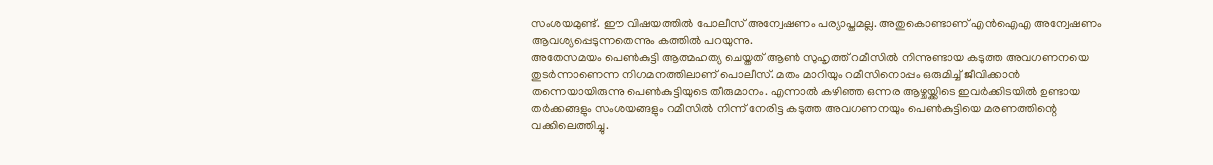സംശയമുണ്ട്. ഈ വിഷയത്തിൽ പോലീസ് അന്വേഷണം പര്യാപ്തമല്ല. അതുകൊണ്ടാണ് എൻഐഎ അന്വേഷണം ആവശ്യപ്പെടുന്നതെന്നും കത്തിൽ പറയുന്നു.
അതേസമയം പെൺകുട്ടി ആത്മഹത്യ ചെയ്തത് ആൺ സുഹൃത്ത് റമീസിൽ നിന്നുണ്ടായ കടുത്ത അവഗണനയെ തുടർന്നാണെന്ന നിഗമനത്തിലാണ് പൊലീസ്. മതം മാറിയും റമീസിനൊപ്പം ഒരുമിച്ച് ജീവിക്കാൻ തന്നെയായിരുന്നു പെൺകുട്ടിയുടെ തീരുമാനം. എന്നാൽ കഴിഞ്ഞ ഒന്നര ആഴ്ചയ്ക്കിടെ ഇവർക്കിടയിൽ ഉണ്ടായ തർക്കങ്ങളും സംശയങ്ങളും റമീസിൽ നിന്ന് നേരിട്ട കടുത്ത അവഗണനയും പെൺകുട്ടിയെ മരണത്തിന്റെ വക്കിലെത്തിച്ചു.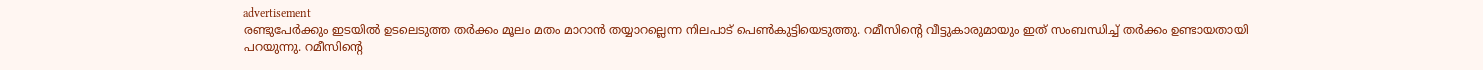advertisement
രണ്ടുപേർക്കും ഇടയിൽ ഉടലെടുത്ത തർക്കം മൂലം മതം മാറാൻ തയ്യാറല്ലെന്ന നിലപാട് പെൺകുട്ടിയെടുത്തു. റമീസിന്റെ വീട്ടുകാരുമായും ഇത് സംബന്ധിച്ച് തർക്കം ഉണ്ടായതായി പറയുന്നു. റമീസിന്റെ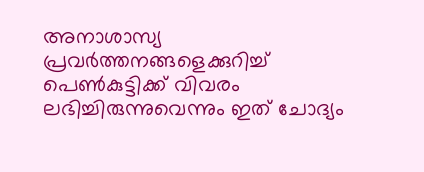അനാശാസ്യ പ്രവർത്തനങ്ങളെക്കുറിച്ച് പെൺകുട്ടിക്ക് വിവരം ലഭിച്ചിരുന്നുവെന്നും ഇത് ചോദ്യം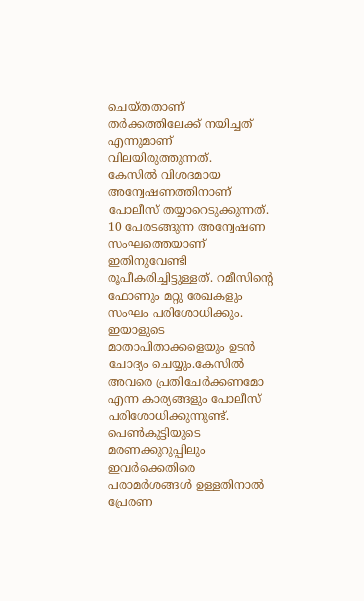ചെയ്തതാണ് തർക്കത്തിലേക്ക് നയിച്ചത് എന്നുമാണ് വിലയിരുത്തുന്നത്.
കേസിൽ വിശദമായ അന്വേഷണത്തിനാണ് പോലീസ് തയ്യാറെടുക്കുന്നത്. 10 പേരടങ്ങുന്ന അന്വേഷണ സംഘത്തെയാണ് ഇതിനുവേണ്ടി രൂപീകരിച്ചിട്ടുള്ളത്. റമീസിന്റെ ഫോണും മറ്റു രേഖകളും സംഘം പരിശോധിക്കും. ഇയാളുടെ മാതാപിതാക്കളെയും ഉടൻ ചോദ്യം ചെയ്യും.കേസിൽ അവരെ പ്രതിചേർക്കണമോ എന്ന കാര്യങ്ങളും പോലീസ് പരിശോധിക്കുന്നുണ്ട്. പെൺകുട്ടിയുടെ മരണക്കുറുപ്പിലും ഇവർക്കെതിരെ പരാമർശങ്ങൾ ഉള്ളതിനാൽ പ്രേരണ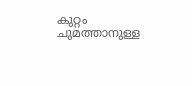കുറ്റം ചുമത്താനുള്ള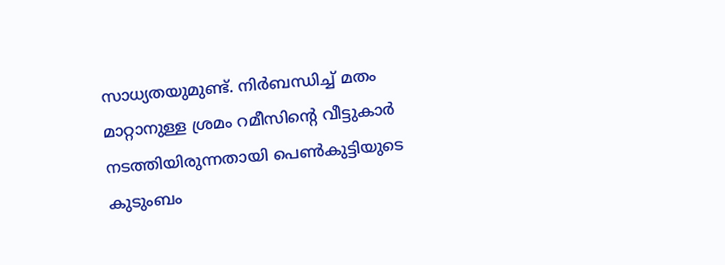സാധ്യതയുമുണ്ട്. നിർബന്ധിച്ച് മതം മാറ്റാനുള്ള ശ്രമം റമീസിന്റെ വീട്ടുകാർ നടത്തിയിരുന്നതായി പെൺകുട്ടിയുടെ കുടുംബം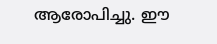ആരോപിച്ചു. ഈ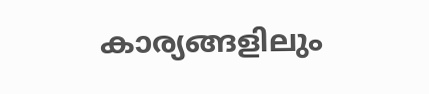കാര്യങ്ങളിലും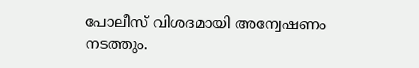പോലീസ് വിശദമായി അന്വേഷണം നടത്തും.